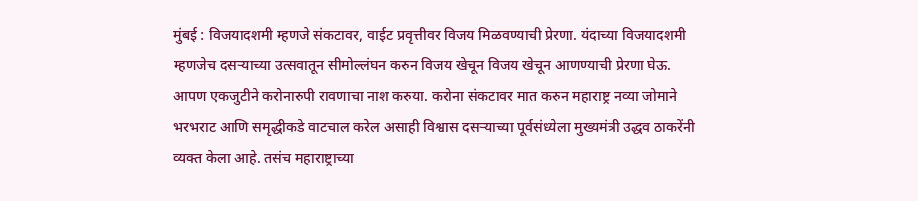मुंबई : विजयादशमी म्हणजे संकटावर, वाईट प्रवृत्तीवर विजय मिळवण्याची प्रेरणा. यंदाच्या विजयादशमी म्हणजेच दसऱ्याच्या उत्सवातून सीमोल्लंघन करुन विजय खेचून विजय खेचून आणण्याची प्रेरणा घेऊ. आपण एकजुटीने करोनारुपी रावणाचा नाश करुया. करोना संकटावर मात करुन महाराष्ट्र नव्या जोमाने भरभराट आणि समृद्धीकडे वाटचाल करेल असाही विश्वास दसऱ्याच्या पूर्वसंध्येला मुख्यमंत्री उद्धव ठाकरेंनी व्यक्त केला आहे. तसंच महाराष्ट्राच्या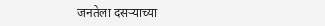जनतेला दसऱ्याच्या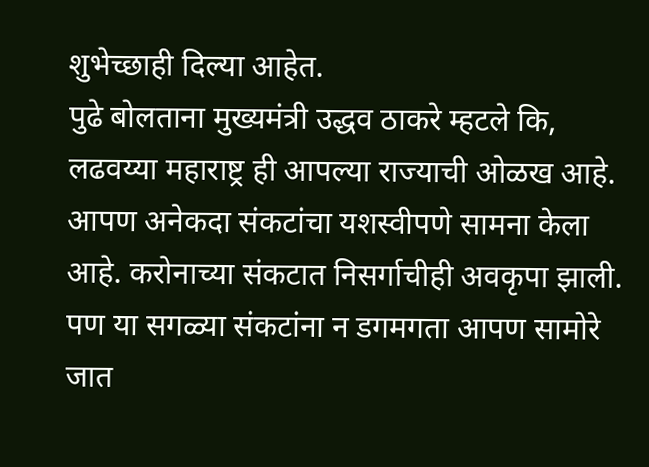शुभेच्छाही दिल्या आहेत.
पुढे बोलताना मुख्यमंत्री उद्धव ठाकरे म्हटले कि, लढवय्या महाराष्ट्र ही आपल्या राज्याची ओळख आहे. आपण अनेकदा संकटांचा यशस्वीपणे सामना केला आहे. करोनाच्या संकटात निसर्गाचीही अवकृपा झाली. पण या सगळ्या संकटांना न डगमगता आपण सामोरे जात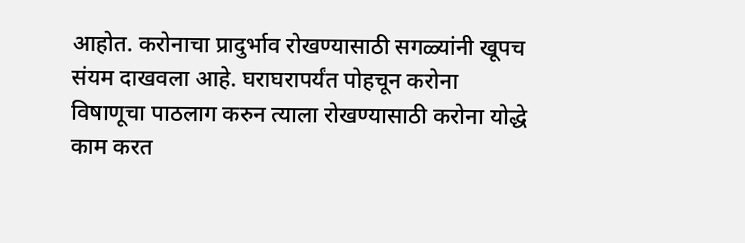आहोत. करोनाचा प्रादुर्भाव रोखण्यासाठी सगळ्यांनी खूपच संयम दाखवला आहे. घराघरापर्यंत पोहचून करोना विषाणूचा पाठलाग करुन त्याला रोखण्यासाठी करोना योद्धे काम करत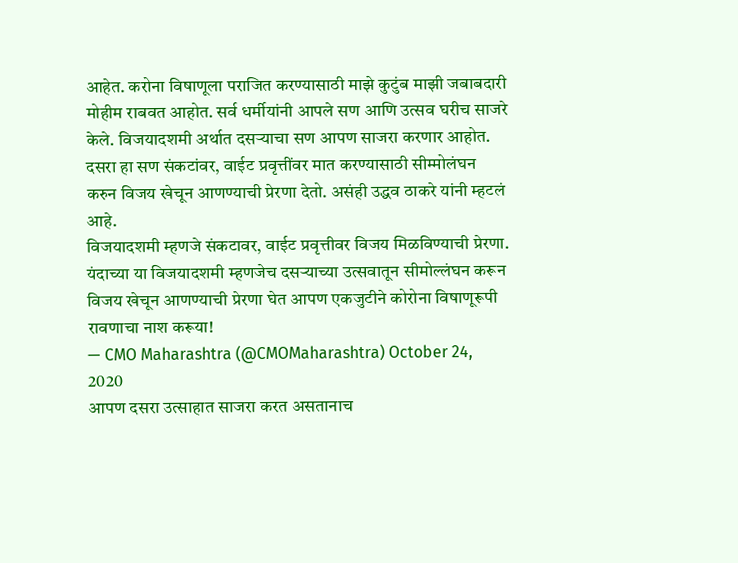आहेत. करोना विषाणूला पराजित करण्यासाठी माझे कुटुंब माझी जबाबदारी मोहीम राबवत आहोत. सर्व धर्मीयांनी आपले सण आणि उत्सव घरीच साजरे केले. विजयादशमी अर्थात दसऱ्याचा सण आपण साजरा करणार आहोत. दसरा हा सण संकटांवर, वाईट प्रवृत्तींवर मात करण्यासाठी सीम्मोलंघन करुन विजय खेचून आणण्याची प्रेरणा देतो. असंही उद्धव ठाकरे यांनी म्हटलं आहे.
विजयादशमी म्हणजे संकटावर, वाईट प्रवृत्तीवर विजय मिळविण्याची प्रेरणा. यंदाच्या या विजयादशमी म्हणजेच दसऱ्याच्या उत्सवातून सीमोल्लंघन करून विजय खेचून आणण्याची प्रेरणा घेत आपण एकजुटीने कोरोना विषाणूरूपी रावणाचा नाश करूया!
— CMO Maharashtra (@CMOMaharashtra) October 24, 2020
आपण दसरा उत्साहात साजरा करत असतानाच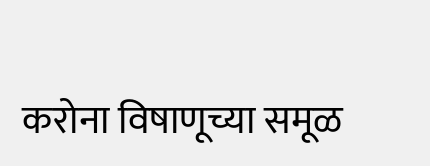करोना विषाणूच्या समूळ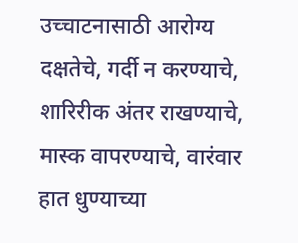उच्चाटनासाठी आरोग्य दक्षतेचे, गर्दी न करण्याचे, शारिरीक अंतर राखण्याचे, मास्क वापरण्याचे, वारंवार हात धुण्याच्या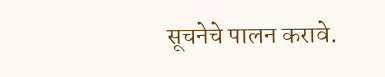सूचनेचे पालन करावे.